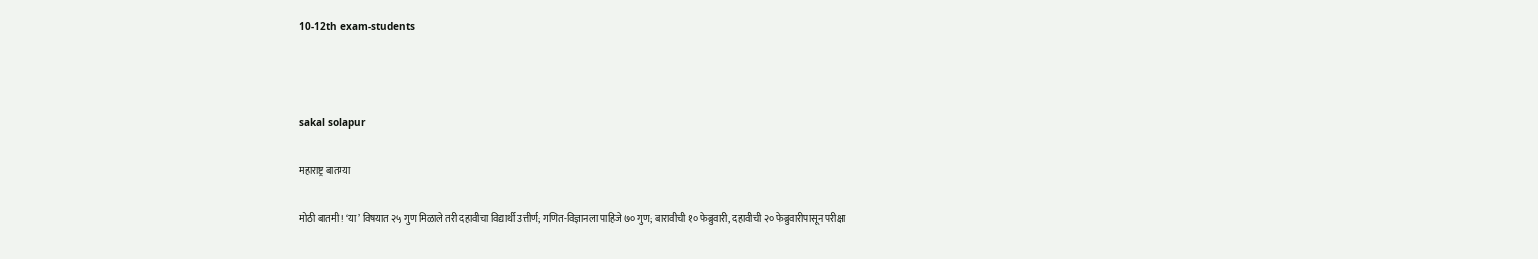10-12th exam-students



sakal solapur

महाराष्ट्र बातम्या

मोठी बातमी! ‘या’ विषयात २५ गुण मिळाले तरी दहावीचा विद्यार्थी उत्तीर्ण; गणित-विज्ञानला पाहिजे ७० गुण; बारावीची १० फेब्रुवारी, दहावीची २० फेब्रुवारीपासून परीक्षा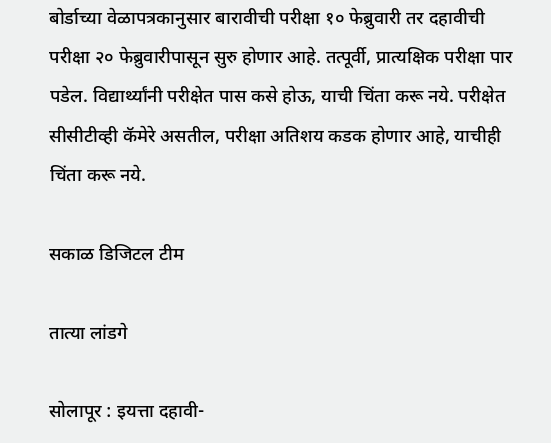बोर्डाच्या वेळापत्रकानुसार बारावीची परीक्षा १० फेब्रुवारी तर दहावीची परीक्षा २० फेब्रुवारीपासून सुरु होणार आहे. तत्पूर्वी, प्रात्यक्षिक परीक्षा पार पडेल. विद्यार्थ्यांनी परीक्षेत पास कसे होऊ, याची चिंता करू नये. परीक्षेत सीसीटीव्ही कॅमेरे असतील, परीक्षा अतिशय कडक होणार आहे, याचीही चिंता करू नये.

सकाळ डिजिटल टीम

तात्या लांडगे

सोलापूर : इयत्ता दहावी-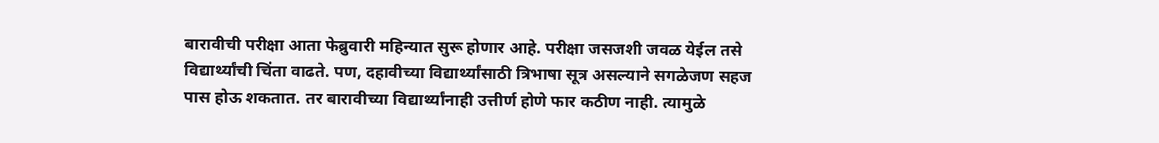बारावीची परीक्षा आता फेब्रुवारी महिन्यात सुरू होणार आहे. परीक्षा जसजशी जवळ येईल तसे विद्यार्थ्यांची चिंता वाढते. पण, दहावीच्या विद्यार्थ्यांसाठी त्रिभाषा सूत्र असल्याने सगळेजण सहज पास होऊ शकतात. तर बारावीच्या विद्यार्थ्यांनाही उत्तीर्ण होणे फार कठीण नाही. त्यामुळे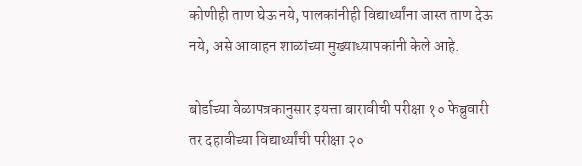कोणीही ताण घेऊ नये, पालकांनीही विद्यार्थ्यांना जास्त ताण देऊ नये, असे आवाहन शाळांच्या मुख्याध्यापकांनी केले आहे.

बोर्डाच्या वेळापत्रकानुसार इयत्ता बारावीची परीक्षा १० फेब्रुवारी तर दहावीच्या विद्यार्थ्यांची परीक्षा २०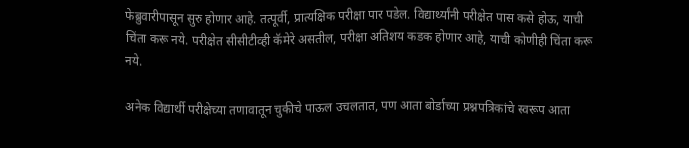फेब्रुवारीपासून सुरु होणार आहे. तत्पूर्वी, प्रात्यक्षिक परीक्षा पार पडेल. विद्यार्थ्यांनी परीक्षेत पास कसे होऊ, याची चिंता करू नये. परीक्षेत सीसीटीव्ही कॅमेरे असतील, परीक्षा अतिशय कडक होणार आहे, याची कोणीही चिंता करू नये.

अनेक विद्यार्थी परीक्षेच्या तणावातून चुकीचे पाऊल उचलतात, पण आता बोर्डाच्या प्रश्नपत्रिकांचे स्वरूप आता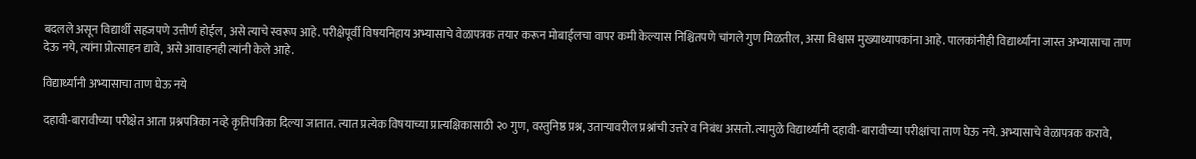बदलले असून विद्यार्थी सहजपणे उत्तीर्ण होईल, असे त्याचे स्वरूप आहे. परीक्षेपूर्वी विषयनिहाय अभ्यासाचे वेळापत्रक तयार करून मोबाईलचा वापर कमी केल्यास निश्चितपणे चांगले गुण मिळतील, असा विश्वास मुख्याध्यापकांना आहे. पालकांनीही विद्यार्थ्यांना जास्त अभ्यासाचा ताण देऊ नये, त्यांना प्रोत्साहन द्यावे, असे आवाहनही त्यांनी केले आहे.

विद्यार्थ्यांनी अभ्यासाचा ताण घेऊ नये

दहावी-बारावीच्या परीक्षेत आता प्रश्नपत्रिका नव्हे कृतिपत्रिका दिल्या जातात. त्यात प्रत्येक विषयाच्या प्रात्यक्षिकासाठी २० गुण, वस्तुनिष्ठ प्रश्न, उताऱ्यावरील प्रश्नांची उत्तरे व निबंध असतो. त्यामुळे विद्यार्थ्यांनी दहावी-बारावीच्या परीक्षांचा ताण घेऊ नये. अभ्यासाचे वेळापत्रक करावे,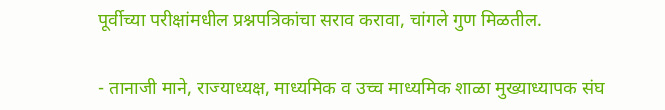पूर्वीच्या परीक्षांमधील प्रश्नपत्रिकांचा सराव करावा, चांगले गुण मिळतील.

- तानाजी माने, राज्याध्यक्ष, माध्यमिक व उच्च माध्यमिक शाळा मुख्याध्यापक संघ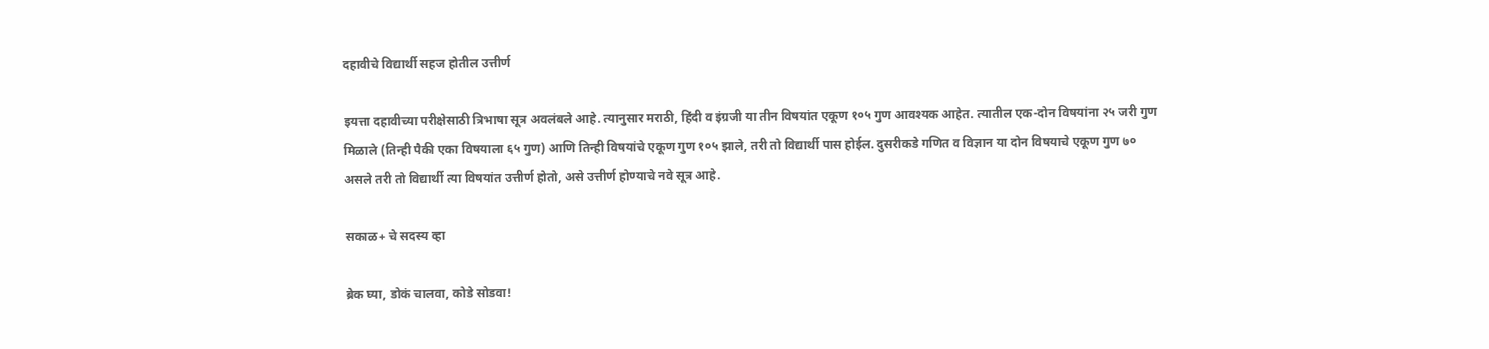दहावीचे विद्यार्थी सहज होतील उत्तीर्ण

इयत्ता दहावीच्या परीक्षेसाठी त्रिभाषा सूत्र अवलंबले आहे. त्यानुसार मराठी, हिंदी व इंग्रजी या तीन विषयांत एकूण १०५ गुण आवश्यक आहेत. त्यातील एक-दोन विषयांना २५ जरी गुण मिळाले (तिन्ही पैकी एका विषयाला ६५ गुण) आणि तिन्ही विषयांचे एकूण गुण १०५ झाले, तरी तो विद्यार्थी पास होईल. दुसरीकडे गणित व विज्ञान या दोन विषयाचे एकूण गुण ७० असले तरी तो विद्यार्थी त्या विषयांत उत्तीर्ण होतो, असे उत्तीर्ण होण्याचे नवे सूत्र आहे.

सकाळ+ चे सदस्य व्हा

ब्रेक घ्या, डोकं चालवा, कोडे सोडवा!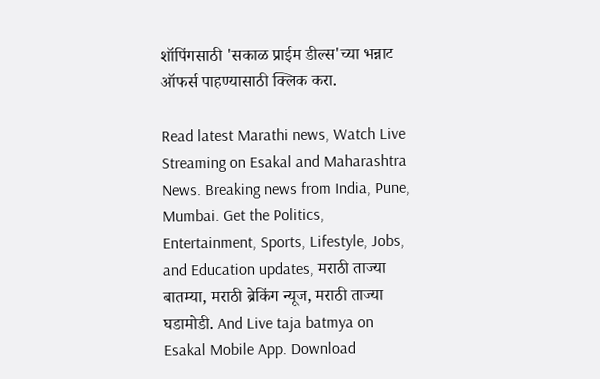शॉपिंगसाठी 'सकाळ प्राईम डील्स'च्या भन्नाट ऑफर्स पाहण्यासाठी क्लिक करा.

Read latest Marathi news, Watch Live Streaming on Esakal and Maharashtra News. Breaking news from India, Pune, Mumbai. Get the Politics, Entertainment, Sports, Lifestyle, Jobs, and Education updates, मराठी ताज्या बातम्या, मराठी ब्रेकिंग न्यूज, मराठी ताज्या घडामोडी. And Live taja batmya on Esakal Mobile App. Download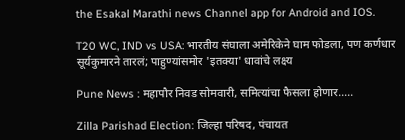the Esakal Marathi news Channel app for Android and IOS.

T20 WC, IND vs USA: भारतीय संघाला अमेरिकेने घाम फोडला, पण कर्णधार सूर्यकुमारने तारलं; पाहुण्यांसमोर 'इतक्या' धावांचे लक्ष्य

Pune News : महापौर निवड सोमवारी, समित्यांचा फैसला होणार.....

Zilla Parishad Election: जिल्हा परिषद, पंचायत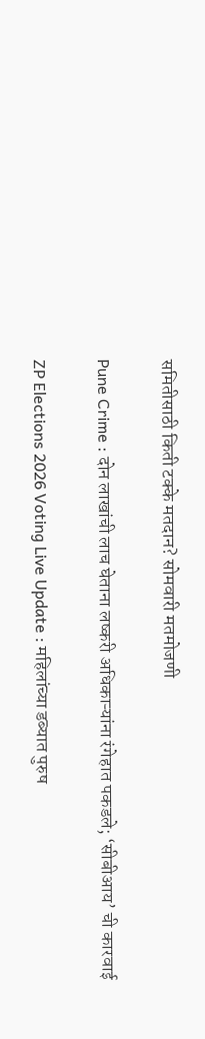समितीसाठी किती टक्के मतदान? सोमवारी मतमोजणी

Pune Crime : दोन लाखांची लाच घेताना लष्करी अधिकाऱ्यांना रंगेहात पकडले; ‘सीबीआय’ ची कारवाई

ZP Elections 2026 Voting Live Update : महिलांच्या डब्यात पुरुष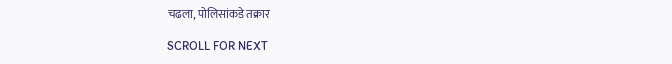चढला, पोलिसांकडे तक्रार

SCROLL FOR NEXT